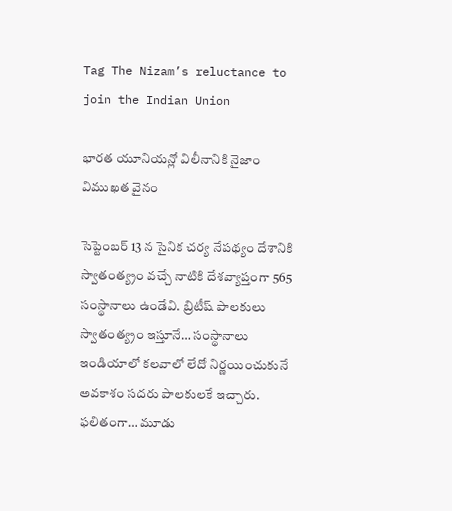Tag The Nizam’s reluctance to join the Indian Union

భారత యూనియన్లో విలీనానికి నైజాం విముఖత వైనం

సెప్టెంబర్‌ 13 న సైనిక చర్య నేపథ్యం దేశానికి స్వాతంత్య్రం వచ్చే నాటికి దేశవ్యాప్తంగా 565 సంస్థానాలు ఉండేవి. బ్రిటీష్‌ పాలకులు స్వాతంత్య్రం ఇస్తూనే… సంస్థానాలు ఇండియాలో కలవాలో లేదో నిర్ణయించుకునే అవకాశం సదరు పాలకులకే ఇచ్చారు. ఫలితంగా… మూడు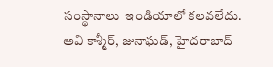సంస్థానాలు  ఇండియాలో కలవలేదు. అవి కాశ్మీర్‌, జునాఘడ్‌, హైదరాబాద్‌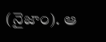(నైజాం). ఆ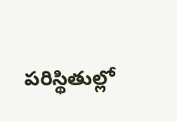పరిస్థితుల్లో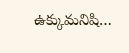ఉక్కుమనిషి…